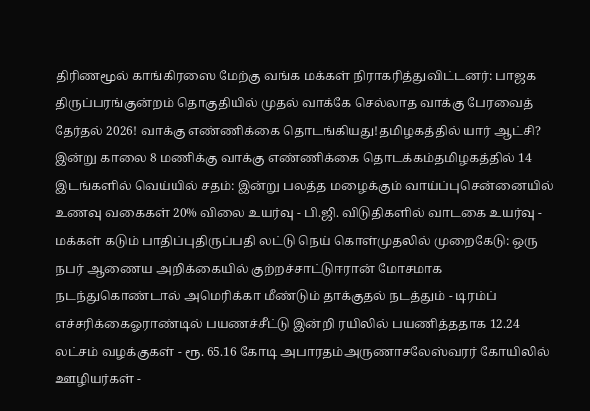திரிணமூல் காங்கிரஸை மேற்கு வங்க மக்கள் நிராகரித்துவிட்டனர்: பாஜக திருப்பரங்குன்றம் தொகுதியில் முதல் வாக்கே செல்லாத வாக்கு பேரவைத் தேர்தல் 2026! வாக்கு எண்ணிக்கை தொடங்கியது!தமிழகத்தில் யார் ஆட்சி? இன்று காலை 8 மணிக்கு வாக்கு எண்ணிக்கை தொடக்கம்தமிழகத்தில் 14 இடங்களில் வெய்யில் சதம்: இன்று பலத்த மழைக்கும் வாய்ப்புசென்னையில் உணவு வகைகள் 20% விலை உயர்வு - பி.ஜி. விடுதிகளில் வாடகை உயர்வு - மக்கள் கடும் பாதிப்புதிருப்பதி லட்டு நெய் கொள்முதலில் முறைகேடு: ஒரு நபர் ஆணைய அறிக்கையில் குற்றச்சாட்டுஈரான் மோசமாக நடந்துகொண்டால் அமெரிக்கா மீண்டும் தாக்குதல் நடத்தும் - டிரம்ப் எச்சரிக்கைஓராண்டில் பயணச்சீட்டு இன்றி ரயிலில் பயணித்ததாக 12.24 லட்சம் வழக்குகள் - ரூ. 65.16 கோடி அபாரதம்அருணாசலேஸ்வரர் கோயிலில் ஊழியர்கள் -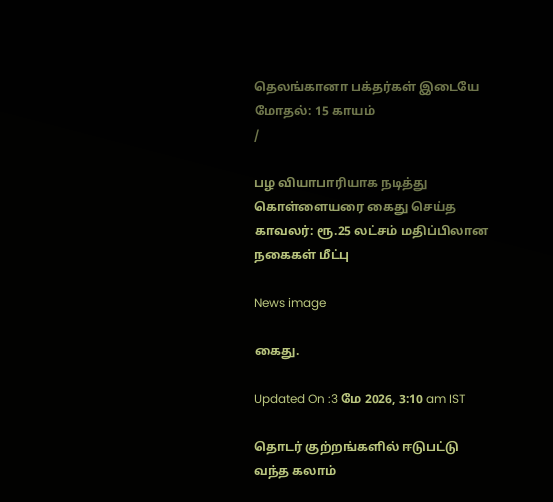தெலங்கானா பக்தர்கள் இடையே மோதல்: 15 காயம்
/

பழ வியாபாரியாக நடித்து கொள்ளையரை கைது செய்த காவலர்: ரூ.25 லட்சம் மதிப்பிலான நகைகள் மீட்பு

News image

கைது.

Updated On :3 மே 2026, 3:10 am IST

தொடர் குற்றங்களில் ஈடுபட்டு வந்த கலாம்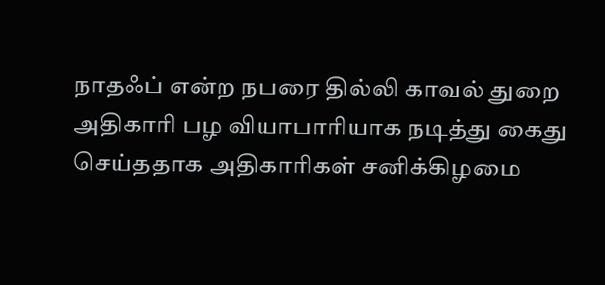நாதஃப் என்ற நபரை தில்லி காவல் துறை அதிகாரி பழ வியாபாரியாக நடித்து கைது செய்ததாக அதிகாரிகள் சனிக்கிழமை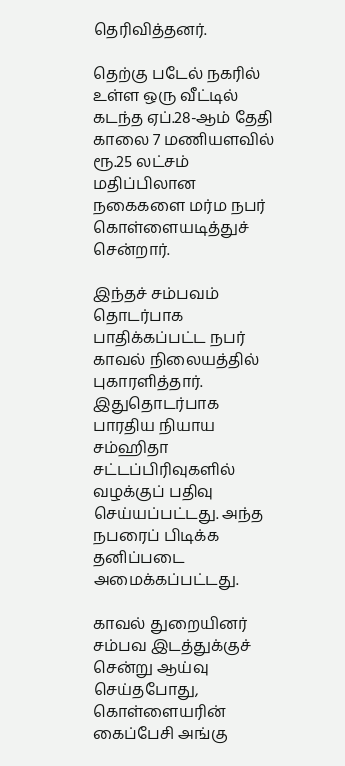தெரிவித்தனர்.

தெற்கு படேல் நகரில் உள்ள ஒரு வீட்டில் கடந்த ஏப்.28-ஆம் தேதி காலை 7 மணியளவில் ரூ.25 லட்சம் மதிப்பிலான நகைகளை மர்ம நபர் கொள்ளையடித்துச் சென்றார்.

இந்தச் சம்பவம் தொடர்பாக பாதிக்கப்பட்ட நபர் காவல் நிலையத்தில் புகாரளித்தார். இதுதொடர்பாக பாரதிய நியாய சம்ஹிதா சட்டப்பிரிவுகளில் வழக்குப் பதிவு செய்யப்பட்டது. அந்த நபரைப் பிடிக்க தனிப்படை அமைக்கப்பட்டது.

காவல் துறையினர் சம்பவ இடத்துக்குச் சென்று ஆய்வு செய்தபோது, கொள்ளையரின் கைப்பேசி அங்கு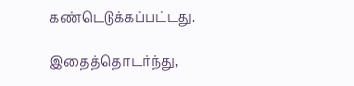கண்டெடுக்கப்பட்டது.

இதைத்தொடர்ந்து,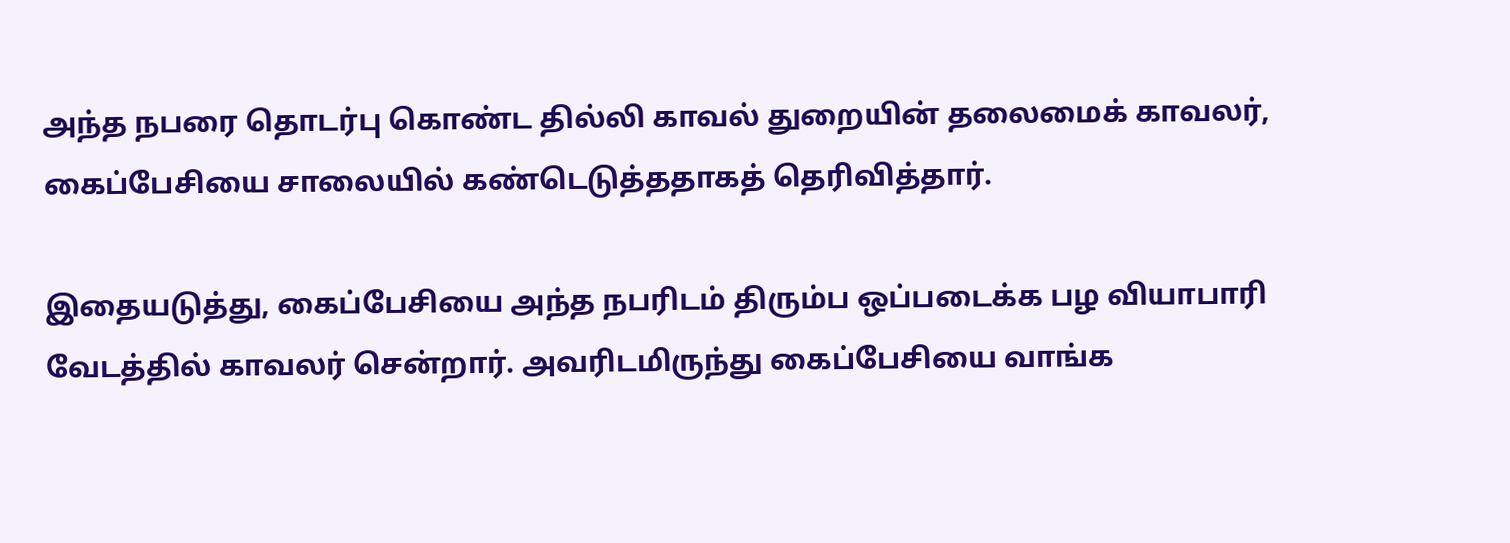அந்த நபரை தொடர்பு கொண்ட தில்லி காவல் துறையின் தலைமைக் காவலர், கைப்பேசியை சாலையில் கண்டெடுத்ததாகத் தெரிவித்தார்.

இதையடுத்து, கைப்பேசியை அந்த நபரிடம் திரும்ப ஒப்படைக்க பழ வியாபாரி வேடத்தில் காவலர் சென்றார். அவரிடமிருந்து கைப்பேசியை வாங்க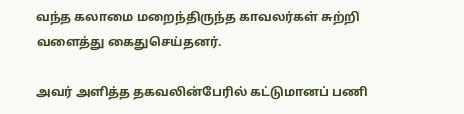வந்த கலாமை மறைந்திருந்த காவலர்கள் சுற்றி வளைத்து கைதுசெய்தனர்.

அவர் அளித்த தகவலின்பேரில் கட்டுமானப் பணி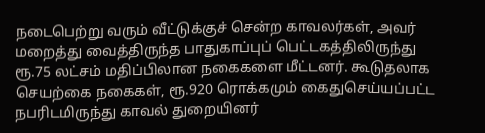நடைபெற்று வரும் வீட்டுக்குச் சென்ற காவலர்கள், அவர் மறைத்து வைத்திருந்த பாதுகாப்புப் பெட்டகத்திலிருந்து ரூ.75 லட்சம் மதிப்பிலான நகைகளை மீட்டனர். கூடுதலாக செயற்கை நகைகள், ரூ.920 ரொக்கமும் கைதுசெய்யப்பட்ட நபரிடமிருந்து காவல் துறையினர்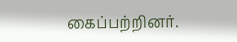கைப்பற்றினர்.